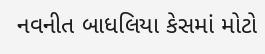નવનીત બાધલિયા કેસમાં મોટો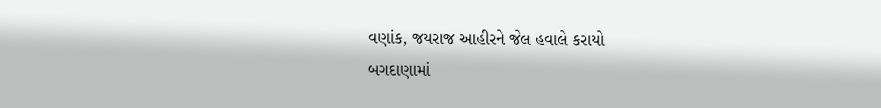વણાંક, જયરાજ આહીરને જેલ હવાલે કરાયો
બગદાણામાં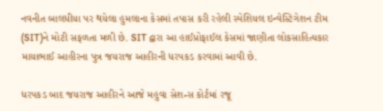નવનીત બાલધીયા પર થયેલા હુમલાના કેસમાં તપાસ કરી રહેલી સ્પેશિયલ ઇન્વેસ્ટિગેશન ટીમ (SIT)ને મોટી સફળતા મળી છે. SIT દ્વારા આ હાઈપ્રોફાઈલ કેસમાં જાણીતા લોકસાહિત્યકાર માયાભાઈ આહીરના પુત્ર જયરાજ આહીરની ધરપકડ કરવામાં આવી છે.

ધરપકડ બાદ જયરાજ આહીરને આજે મહુવા સેશન્સ કોર્ટમાં રજૂ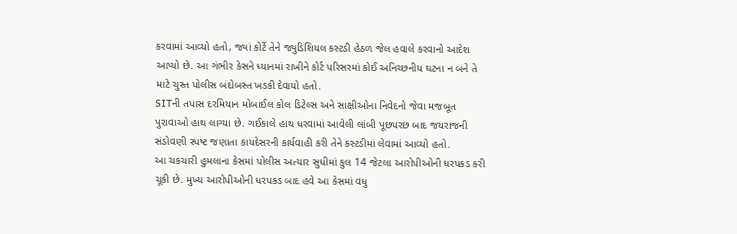કરવામાં આવ્યો હતો, જ્યાં કોર્ટે તેને જ્યુડિશિયલ કસ્ટડી હેઠળ જેલ હવાલે કરવાનો આદેશ આપ્યો છે. આ ગંભીર કેસને ધ્યાનમાં રાખીને કોર્ટ પરિસરમાં કોઈ અનિચ્છનીય ઘટના ન બને તે માટે ચુસ્ત પોલીસ બંદોબસ્ત ખડકી દેવાયો હતો.
SITની તપાસ દરમિયાન મોબાઈલ કોલ ડિટેલ્સ અને સાક્ષીઓના નિવેદનો જેવા મજબૂત પુરાવાઓ હાથ લાગ્યા છે. ગઈકાલે હાથ ધરવામાં આવેલી લાંબી પૂછપરછ બાદ જયરાજની સંડોવણી સ્પષ્ટ જણાતા કાયદેસરની કાર્યવાહી કરી તેને કસ્ટડીમાં લેવામાં આવ્યો હતો.
આ ચકચારી હુમલાના કેસમાં પોલીસ અત્યાર સુધીમાં કુલ 14 જેટલા આરોપીઓની ધરપકડ કરી ચૂકી છે. મુખ્ય આરોપીઓની ધરપકડ બાદ હવે આ કેસમાં વધુ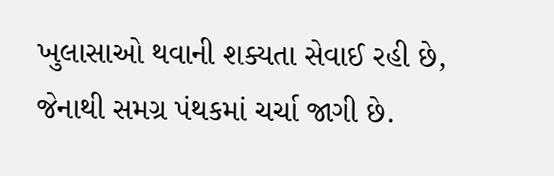ખુલાસાઓ થવાની શક્યતા સેવાઈ રહી છે, જેનાથી સમગ્ર પંથકમાં ચર્ચા જાગી છે.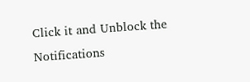Click it and Unblock the Notifications